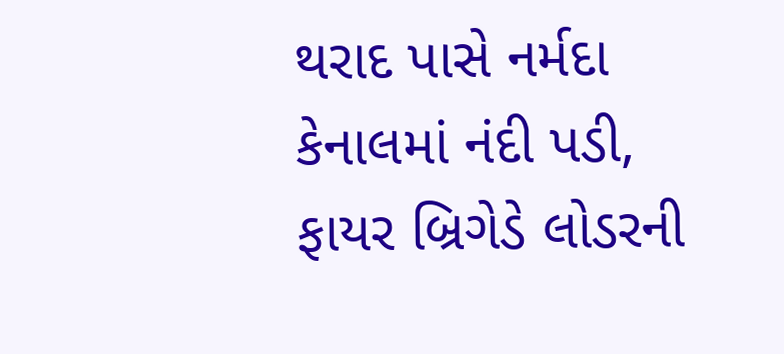થરાદ પાસે નર્મદા કેનાલમાં નંદી પડી, ફાયર બ્રિગેડે લોડરની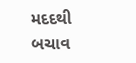મદદથી બચાવ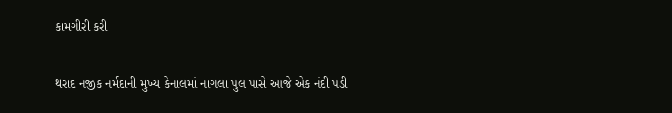કામગીરી કરી

થરાદ નજીક નર્મદાની મુખ્ય કેનાલમાં નાગલા પુલ પાસે આજે એક નંદી પડી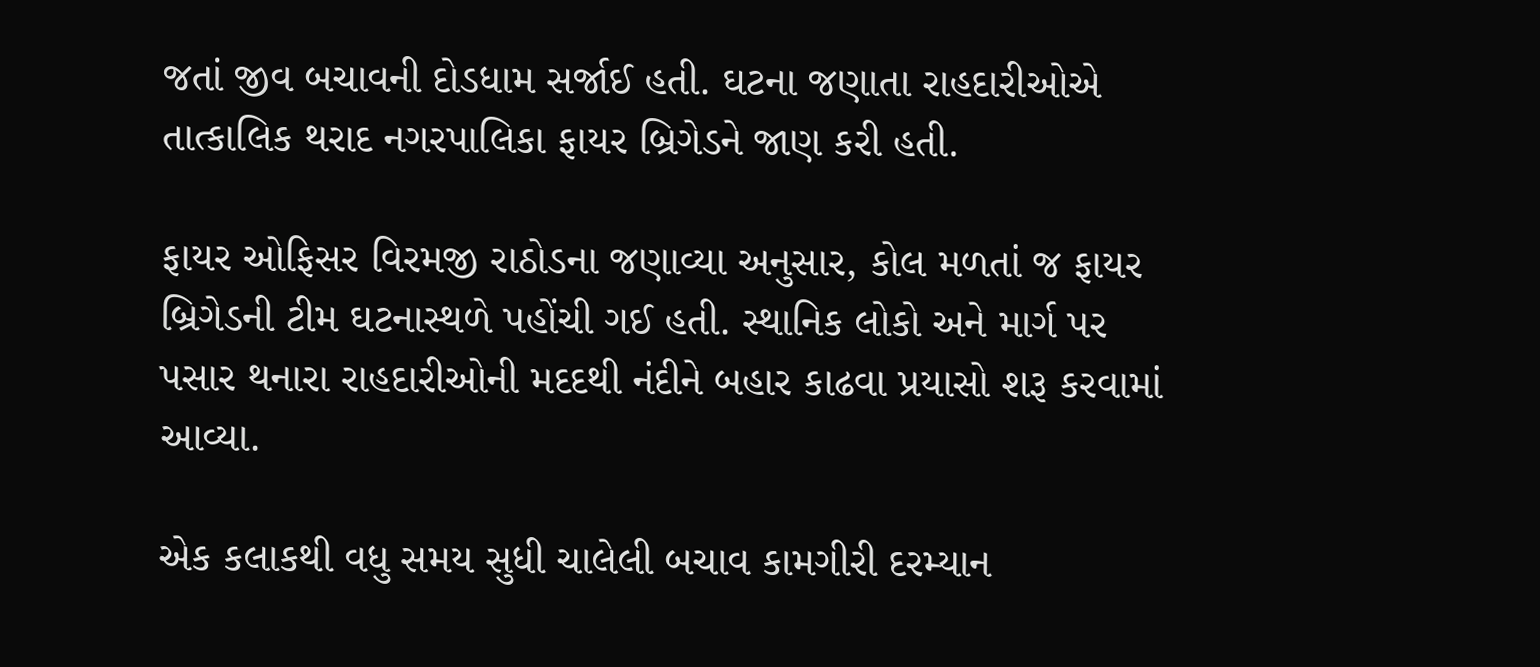જતાં જીવ બચાવની દોડધામ સર્જાઈ હતી. ઘટના જણાતા રાહદારીઓએ તાત્કાલિક થરાદ નગરપાલિકા ફાયર બ્રિગેડને જાણ કરી હતી.

ફાયર ઓફિસર વિરમજી રાઠોડના જણાવ્યા અનુસાર, કોલ મળતાં જ ફાયર બ્રિગેડની ટીમ ઘટનાસ્થળે પહોંચી ગઈ હતી. સ્થાનિક લોકો અને માર્ગ પર પસાર થનારા રાહદારીઓની મદદથી નંદીને બહાર કાઢવા પ્રયાસો શરૂ કરવામાં આવ્યા.

એક કલાકથી વધુ સમય સુધી ચાલેલી બચાવ કામગીરી દરમ્યાન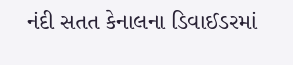નંદી સતત કેનાલના ડિવાઈડરમાં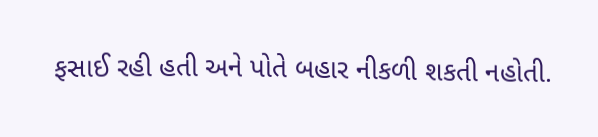ફસાઈ રહી હતી અને પોતે બહાર નીકળી શકતી નહોતી.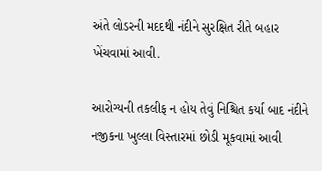અંતે લોડરની મદદથી નંદીને સુરક્ષિત રીતે બહાર ખેંચવામાં આવી.

આરોગ્યની તકલીફ ન હોય તેવું નિશ્ચિત કર્યા બાદ નંદીને નજીકના ખુલ્લા વિસ્તારમાં છોડી મૂકવામાં આવી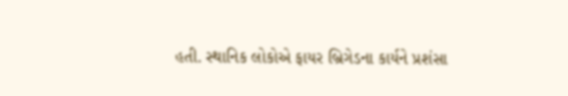હતી. સ્થાનિક લોકોએ ફાયર બ્રિગેડના કાર્યને પ્રશંસા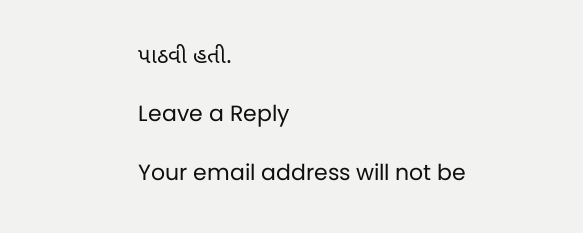પાઠવી હતી.

Leave a Reply

Your email address will not be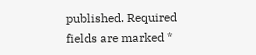published. Required fields are marked *